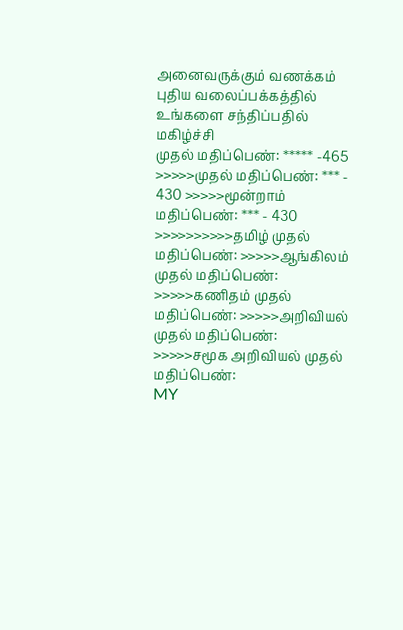அனைவருக்கும் வணக்கம் புதிய வலைப்பக்கத்தில் உங்களை சந்திப்பதில் மகிழ்ச்சி
முதல் மதிப்பெண்: ***** -465 >>>>>முதல் மதிப்பெண்: *** - 430 >>>>>மூன்றாம் மதிப்பெண்: *** - 430 >>>>>>>>>>தமிழ் முதல் மதிப்பெண்: >>>>>ஆங்கிலம் முதல் மதிப்பெண்: >>>>>கணிதம் முதல் மதிப்பெண்: >>>>>அறிவியல் முதல் மதிப்பெண்: >>>>>சமூக அறிவியல் முதல் மதிப்பெண்:
MY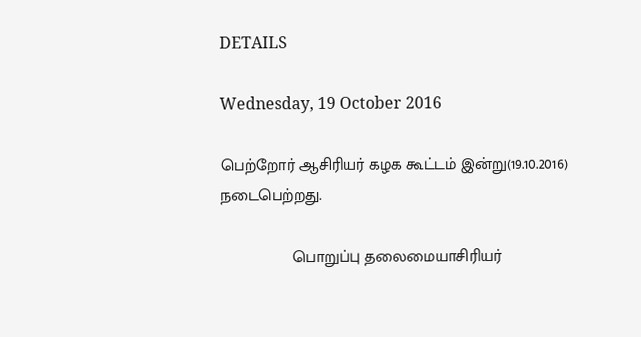DETAILS

Wednesday, 19 October 2016

பெற்றோர் ஆசிரியர் கழக கூட்டம் இன்று(19.10.2016) நடைபெற்றது.

                பொறுப்பு தலைமையாசிரியர்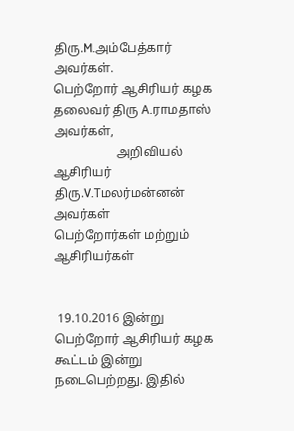திரு.M.அம்பேத்கார் அவர்கள்.                                 பெற்றோர் ஆசிரியர் கழக தலைவர் திரு A.ராமதாஸ் அவர்கள்,
                    அறிவியல் ஆசிரியர் திரு.V.Tமலர்மன்னன் அவர்கள்
பெற்றோர்கள் மற்றும் ஆசிரியர்கள்


 19.10.2016 இன்று  பெற்றோர் ஆசிரியர் கழக கூட்டம் இன்று நடைபெற்றது. இதில்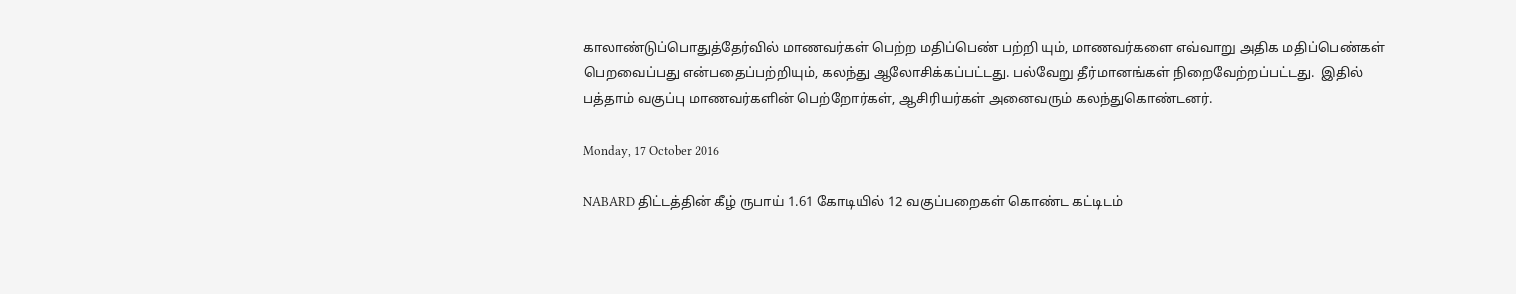காலாண்டுப்பொதுத்தேர்வில் மாணவர்கள் பெற்ற மதிப்பெண் பற்றி யும், மாணவர்களை எவ்வாறு அதிக மதிப்பெண்கள் பெறவைப்பது என்பதைப்பற்றியும், கலந்து ஆலோசிக்கப்பட்டது. பல்வேறு தீர்மானங்கள் நிறைவேற்றப்பட்டது.  இதில் பத்தாம் வகுப்பு மாணவர்களின் பெற்றோர்கள், ஆசிரியர்கள் அனைவரும் கலந்துகொண்டனர்.

Monday, 17 October 2016

NABARD திட்டத்தின் கீழ் ருபாய் 1.61 கோடியில் 12 வகுப்பறைகள் கொண்ட கட்டிடம்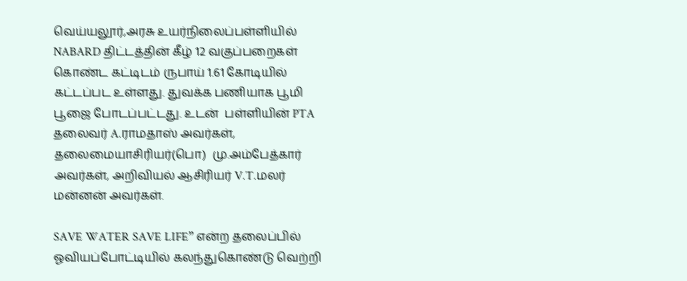வெய்யலூர்,அரசு உயர்நிலைப்பள்ளியில்  NABARD திட்டத்தின் கீழ் 12 வகுப்பறைகள் கொண்ட கட்டிடம் ருபாய் 1.61 கோடியில் கட்டப்பட உள்ளது. துவக்க பணியாக பூமி பூஜை போடப்பட்டது. உடன்  பள்ளியின் PTA  தலைவர் A.ராமதாஸ் அவர்கள், தலைமையாசிரியர்(பொ)  மு.அம்பேத்கார் அவர்கள், அறிவியல் ஆசிரியர் V.T.மலர் மன்னன் அவர்கள்.

SAVE WATER SAVE LIFE” என்ற தலைப்பில் ஓவியப்போட்டியில் கலந்துகொண்டு வெற்றி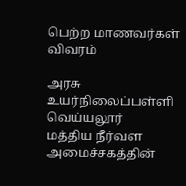பெற்ற மாணவர்கள் விவரம்

அரசு உயர்நிலைப்பள்ளி வெய்யலூர்
மத்திய நீர்வள அமைச்சகத்தின்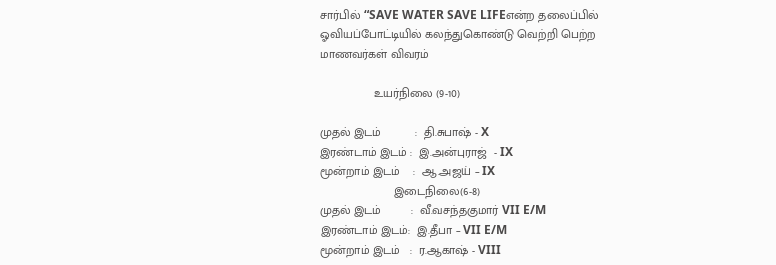சார்பில் “SAVE WATER SAVE LIFEஎன்ற தலைப்பில்  ஓவியப்போட்டியில் கலந்துகொண்டு வெற்றி பெற்ற மாணவர்கள் விவரம்

                உயர்நிலை (9-10)

முதல் இடம்          :  தி.சுபாஷ் - X
இரண்டாம் இடம் :  இ.அன்புராஜ்  - IX
மூன்றாம் இடம்    :  ஆ.அஜய் – IX
                      இடைநிலை(6-8)
முதல் இடம்         :  வீ.வசந்தகுமார் VII E/M
இரண்டாம் இடம்:  இ.தீபா – VII E/M
மூன்றாம் இடம்   :  ர.ஆகாஷ் - VIII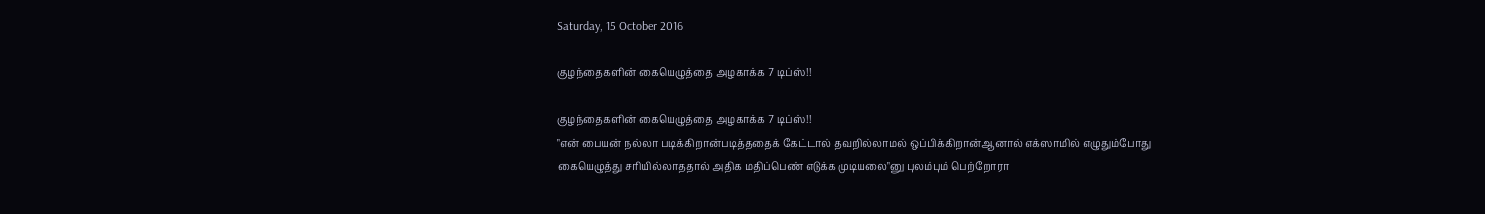Saturday, 15 October 2016

குழந்தைகளின் கையெழுத்தை அழகாக்க 7 டிப்ஸ்!!

குழந்தைகளின் கையெழுத்தை அழகாக்க 7 டிப்ஸ்!!
"என் பையன் நல்லா படிக்கிறான்படித்ததைக் கேட்டால் தவறில்லாமல் ஒப்பிக்கிறான்ஆனால் எக்ஸாமில் எழுதும்போது கையெழுத்து சரியில்லாததால் அதிக மதிப்பெண் எடுக்க முடியலை"னு புலம்பும் பெற்றோரா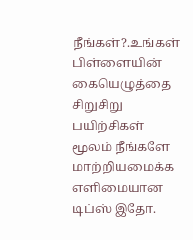நீங்கள்?.உங்கள் பிள்ளையின் கையெழுத்தை சிறுசிறு பயிற்சிகள் மூலம் நீங்களே மாற்றியமைக்க எளிமையான டிப்ஸ் இதோ.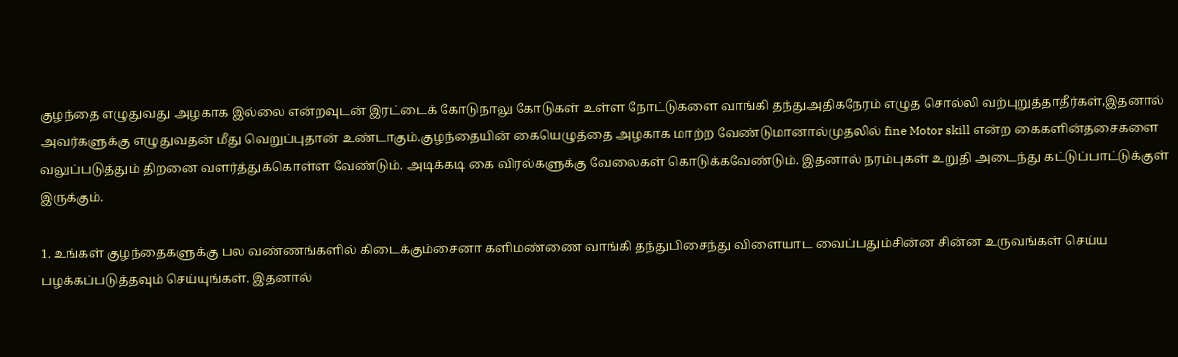குழந்தை எழுதுவது அழகாக இல்லை என்றவுடன் இரட்டைக் கோடுநாலு கோடுகள் உள்ள நோட்டுகளை வாங்கி தந்துஅதிகநேரம் எழுத சொல்லி வற்புறுத்தாதீர்கள்,இதனால் அவர்களுக்கு எழுதுவதன் மீது வெறுப்புதான் உண்டாகும்.குழந்தையின் கையெழுத்தை அழகாக மாற்ற வேண்டுமானால்முதலில் fine Motor skill என்ற கைகளின்தசைகளை வலுப்படுத்தும் திறனை வளர்த்துக்கொள்ள வேண்டும். அடிக்கடி கை விரல்களுக்கு வேலைகள் கொடுக்கவேண்டும். இதனால் நரம்புகள் உறுதி அடைந்து கட்டுப்பாட்டுக்குள் இருக்கும்.

1. உங்கள் குழந்தைகளுக்கு பல வண்ணங்களில் கிடைக்கும்சைனா களிமண்ணை வாங்கி தந்துபிசைந்து விளையாட வைப்பதும்சின்ன சின்ன உருவங்கள் செய்ய பழக்கப்படுத்தவும் செய்யுங்கள். இதனால்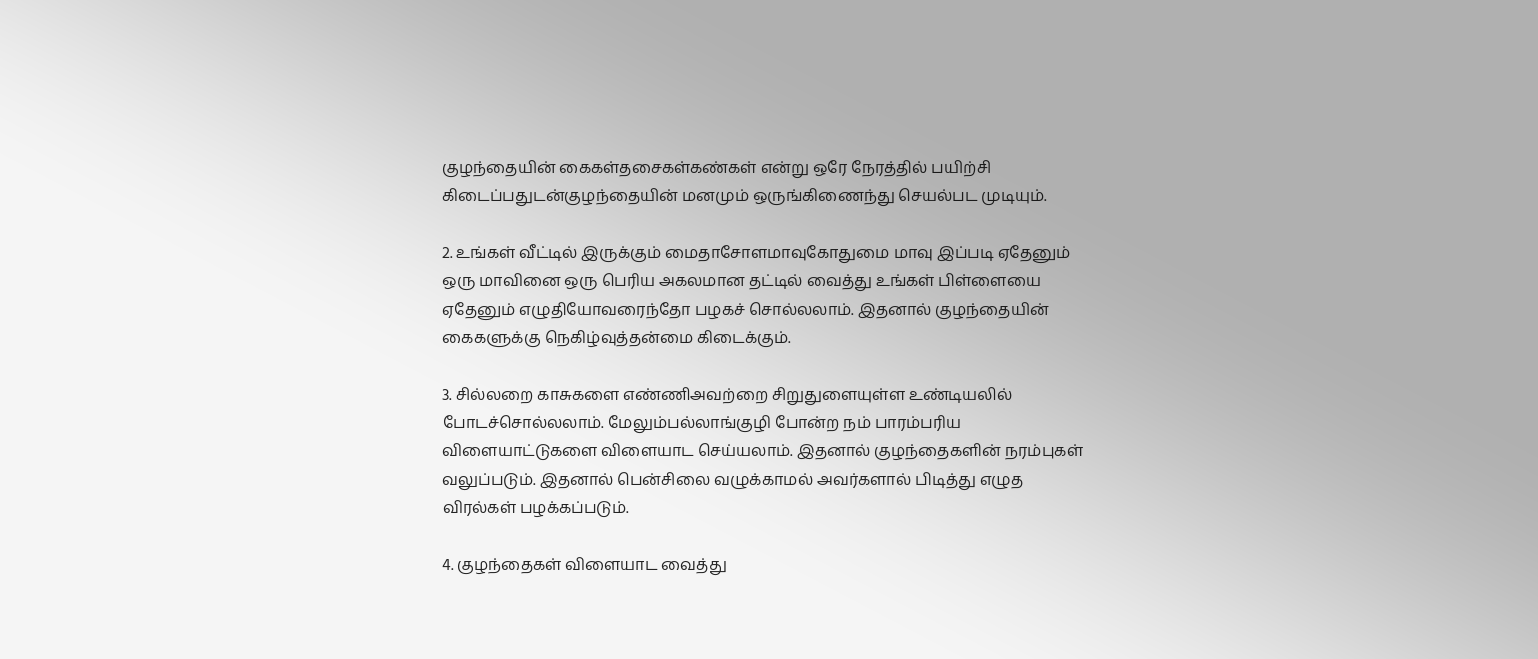குழந்தையின் கைகள்தசைகள்கண்கள் என்று ஒரே நேரத்தில் பயிற்சி கிடைப்பதுடன்குழந்தையின் மனமும் ஒருங்கிணைந்து செயல்பட முடியும்.

2. உங்கள் வீட்டில் இருக்கும் மைதாசோளமாவுகோதுமை மாவு இப்படி ஏதேனும் ஒரு மாவினை ஒரு பெரிய அகலமான தட்டில் வைத்து உங்கள் பிள்ளையை ஏதேனும் எழுதியோவரைந்தோ பழகச் சொல்லலாம். இதனால் குழந்தையின் கைகளுக்கு நெகிழ்வுத்தன்மை கிடைக்கும்.

3. சில்லறை காசுகளை எண்ணிஅவற்றை சிறுதுளையுள்ள உண்டியலில் போடச்சொல்லலாம். மேலும்பல்லாங்குழி போன்ற நம் பாரம்பரிய விளையாட்டுகளை விளையாட செய்யலாம். இதனால் குழந்தைகளின் நரம்புகள் வலுப்படும். இதனால் பென்சிலை வழுக்காமல் அவர்களால் பிடித்து எழுத விரல்கள் பழக்கப்படும்.

4. குழந்தைகள் விளையாட வைத்து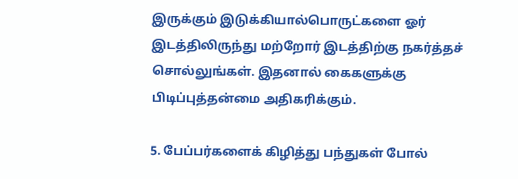இருக்கும் இடுக்கியால்பொருட்களை ஓர் இடத்திலிருந்து மற்றோர் இடத்திற்கு நகர்த்தச் சொல்லுங்கள். இதனால் கைகளுக்கு பிடிப்புத்தன்மை அதிகரிக்கும்.

5. பேப்பர்களைக் கிழித்து பந்துகள் போல்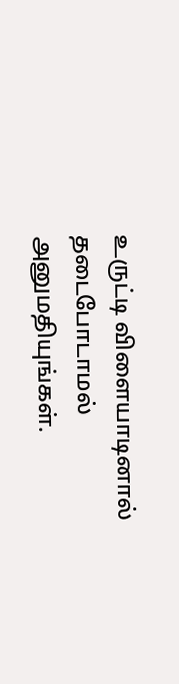உருட்டி விளையாடினால் தடைபோடாமல் அனுமதியுங்கள்.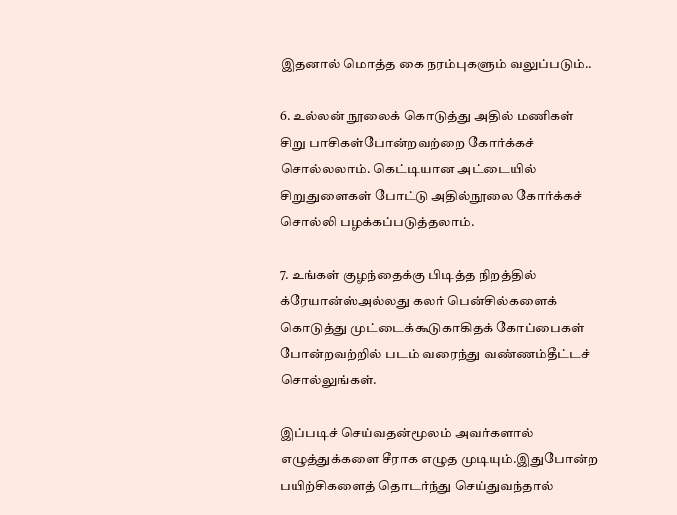இதனால் மொத்த கை நரம்புகளும் வலுப்படும்..

6. உல்லன் நூலைக் கொடுத்து அதில் மணிகள் சிறு பாசிகள்போன்றவற்றை கோர்க்கச் சொல்லலாம். கெட்டியான அட்டையில் சிறுதுளைகள் போட்டு அதில்நூலை கோர்க்கச் சொல்லி பழக்கப்படுத்தலாம்.

7. உங்கள் குழந்தைக்கு பிடித்த நிறத்தில் க்ரேயான்ஸ்அல்லது கலர் பென்சில்களைக் கொடுத்து முட்டைக்கூடுகாகிதக் கோப்பைகள் போன்றவற்றில் படம் வரைந்து வண்ணம்தீட்டச் சொல்லுங்கள்.

இப்படிச் செய்வதன்மூலம் அவர்களால் எழுத்துக்களை சீராக எழுத முடியும்.இதுபோன்ற பயிற்சிகளைத் தொடர்ந்து செய்துவந்தால்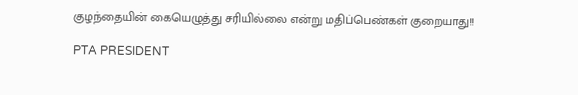குழந்தையின் கையெழுத்து சரியில்லை என்று மதிப்பெண்கள் குறையாது!!

PTA PRESIDENT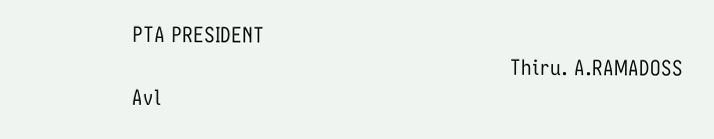PTA PRESIDENT
                                                               Thiru. A.RAMADOSS Avl